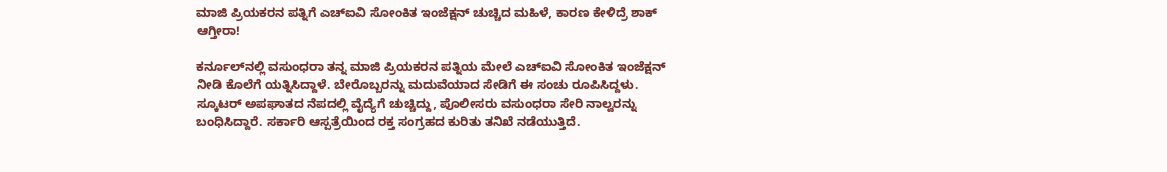ಮಾಜಿ ಪ್ರಿಯಕರನ ಪತ್ನಿಗೆ ಎಚ್‌ಐವಿ ಸೋಂಕಿತ ಇಂಜೆಕ್ಷನ್ ಚುಚ್ಚಿದ ಮಹಿಳೆ, ಕಾರಣ ಕೇಳಿದ್ರೆ ಶಾಕ್ ಆಗ್ತೀರಾ!

ಕರ್ನೂಲ್‌ನಲ್ಲಿ ವಸುಂಧರಾ ತನ್ನ ಮಾಜಿ ಪ್ರಿಯಕರನ ಪತ್ನಿಯ ಮೇಲೆ ಎಚ್‌ಐವಿ ಸೋಂಕಿತ ಇಂಜೆಕ್ಷನ್ ನೀಡಿ ಕೊಲೆಗೆ ಯತ್ನಿಸಿದ್ದಾಳೆ. ಬೇರೊಬ್ಬರನ್ನು ಮದುವೆಯಾದ ಸೇಡಿಗೆ ಈ ಸಂಚು ರೂಪಿಸಿದ್ದಳು. ಸ್ಕೂಟರ್ ಅಪಘಾತದ ನೆಪದಲ್ಲಿ ವೈದ್ಯೆಗೆ ಚುಚ್ಚಿದ್ದು, ಪೊಲೀಸರು ವಸುಂಧರಾ ಸೇರಿ ನಾಲ್ವರನ್ನು ಬಂಧಿಸಿದ್ದಾರೆ. ಸರ್ಕಾರಿ ಆಸ್ಪತ್ರೆಯಿಂದ ರಕ್ತ ಸಂಗ್ರಹದ ಕುರಿತು ತನಿಖೆ ನಡೆಯುತ್ತಿದೆ.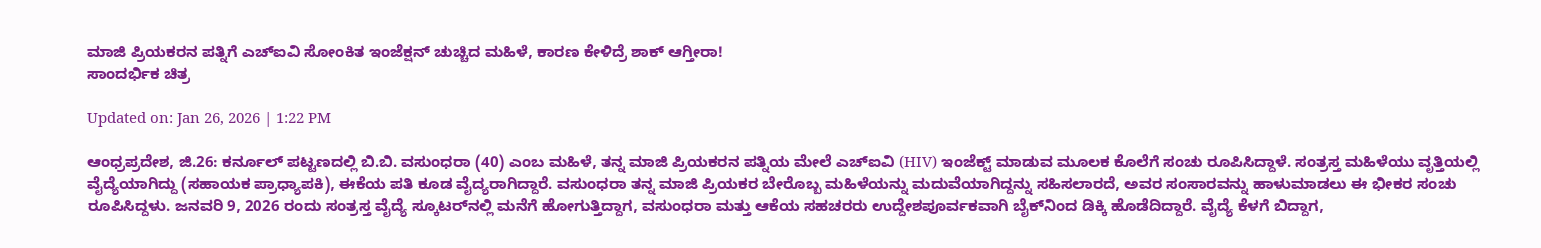ಮಾಜಿ ಪ್ರಿಯಕರನ ಪತ್ನಿಗೆ ಎಚ್‌ಐವಿ ಸೋಂಕಿತ ಇಂಜೆಕ್ಷನ್ ಚುಚ್ಚಿದ ಮಹಿಳೆ, ಕಾರಣ ಕೇಳಿದ್ರೆ ಶಾಕ್ ಆಗ್ತೀರಾ!
ಸಾಂದರ್ಭಿಕ ಚಿತ್ರ

Updated on: Jan 26, 2026 | 1:22 PM

ಆಂಧ್ರಪ್ರದೇಶ, ಜಿ.26: ಕರ್ನೂಲ್ ಪಟ್ಟಣದಲ್ಲಿ ಬಿ.ಬಿ. ವಸುಂಧರಾ (40) ಎಂಬ ಮಹಿಳೆ, ತನ್ನ ಮಾಜಿ ಪ್ರಿಯಕರನ ಪತ್ನಿಯ ಮೇಲೆ ಎಚ್‌ಐವಿ (HIV) ಇಂಜೆಕ್ಟ್ ಮಾಡುವ ಮೂಲಕ ಕೊಲೆಗೆ ಸಂಚು ರೂಪಿಸಿದ್ದಾಳೆ. ಸಂತ್ರಸ್ತ ಮಹಿಳೆಯು ವೃತ್ತಿಯಲ್ಲಿ ವೈದ್ಯೆಯಾಗಿದ್ದು (ಸಹಾಯಕ ಪ್ರಾಧ್ಯಾಪಕಿ), ಈಕೆಯ ಪತಿ ಕೂಡ ವೈದ್ಯರಾಗಿದ್ದಾರೆ. ವಸುಂಧರಾ ತನ್ನ ಮಾಜಿ ಪ್ರಿಯಕರ ಬೇರೊಬ್ಬ ಮಹಿಳೆಯನ್ನು ಮದುವೆಯಾಗಿದ್ದನ್ನು ಸಹಿಸಲಾರದೆ, ಅವರ ಸಂಸಾರವನ್ನು ಹಾಳುಮಾಡಲು ಈ ಭೀಕರ ಸಂಚು ರೂಪಿಸಿದ್ದಳು. ಜನವರಿ 9, 2026 ರಂದು ಸಂತ್ರಸ್ತ ವೈದ್ಯೆ ಸ್ಕೂಟರ್‌ನಲ್ಲಿ ಮನೆಗೆ ಹೋಗುತ್ತಿದ್ದಾಗ, ವಸುಂಧರಾ ಮತ್ತು ಆಕೆಯ ಸಹಚರರು ಉದ್ದೇಶಪೂರ್ವಕವಾಗಿ ಬೈಕ್‌ನಿಂದ ಡಿಕ್ಕಿ ಹೊಡೆದಿದ್ದಾರೆ. ವೈದ್ಯೆ ಕೆಳಗೆ ಬಿದ್ದಾಗ,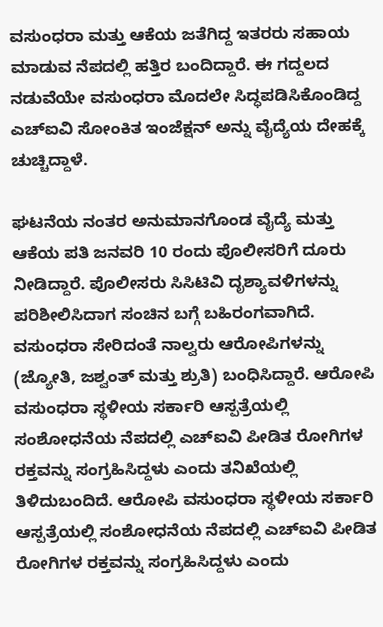ವಸುಂಧರಾ ಮತ್ತು ಆಕೆಯ ಜತೆಗಿದ್ದ ಇತರರು ಸಹಾಯ ಮಾಡುವ ನೆಪದಲ್ಲಿ ಹತ್ತಿರ ಬಂದಿದ್ದಾರೆ. ಈ ಗದ್ದಲದ ನಡುವೆಯೇ ವಸುಂಧರಾ ಮೊದಲೇ ಸಿದ್ಧಪಡಿಸಿಕೊಂಡಿದ್ದ ಎಚ್‌ಐವಿ ಸೋಂಕಿತ ಇಂಜೆಕ್ಷನ್ ಅನ್ನು ವೈದ್ಯೆಯ ದೇಹಕ್ಕೆ ಚುಚ್ಚಿದ್ದಾಳೆ.

ಘಟನೆಯ ನಂತರ ಅನುಮಾನಗೊಂಡ ವೈದ್ಯೆ ಮತ್ತು ಆಕೆಯ ಪತಿ ಜನವರಿ 10 ರಂದು ಪೊಲೀಸರಿಗೆ ದೂರು ನೀಡಿದ್ದಾರೆ. ಪೊಲೀಸರು ಸಿಸಿಟಿವಿ ದೃಶ್ಯಾವಳಿಗಳನ್ನು ಪರಿಶೀಲಿಸಿದಾಗ ಸಂಚಿನ ಬಗ್ಗೆ ಬಹಿರಂಗವಾಗಿದೆ. ವಸುಂಧರಾ ಸೇರಿದಂತೆ ನಾಲ್ವರು ಆರೋಪಿಗಳನ್ನು (ಜ್ಯೋತಿ, ಜಶ್ವಂತ್ ಮತ್ತು ಶ್ರುತಿ) ಬಂಧಿಸಿದ್ದಾರೆ. ಆರೋಪಿ ವಸುಂಧರಾ ಸ್ಥಳೀಯ ಸರ್ಕಾರಿ ಆಸ್ಪತ್ರೆಯಲ್ಲಿ ಸಂಶೋಧನೆಯ ನೆಪದಲ್ಲಿ ಎಚ್‌ಐವಿ ಪೀಡಿತ ರೋಗಿಗಳ ರಕ್ತವನ್ನು ಸಂಗ್ರಹಿಸಿದ್ದಳು ಎಂದು ತನಿಖೆಯಲ್ಲಿ ತಿಳಿದುಬಂದಿದೆ. ಆರೋಪಿ ವಸುಂಧರಾ ಸ್ಥಳೀಯ ಸರ್ಕಾರಿ ಆಸ್ಪತ್ರೆಯಲ್ಲಿ ಸಂಶೋಧನೆಯ ನೆಪದಲ್ಲಿ ಎಚ್‌ಐವಿ ಪೀಡಿತ ರೋಗಿಗಳ ರಕ್ತವನ್ನು ಸಂಗ್ರಹಿಸಿದ್ದಳು ಎಂದು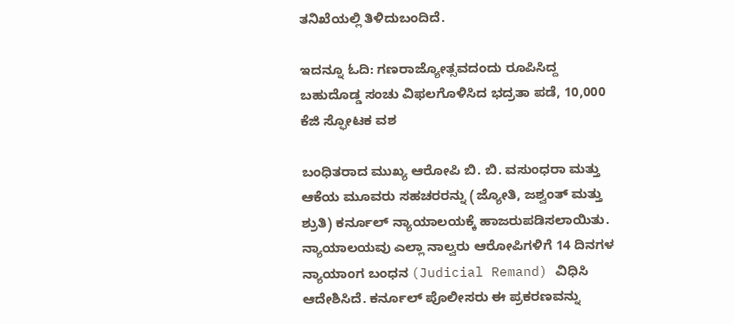ತನಿಖೆಯಲ್ಲಿ ತಿಳಿದುಬಂದಿದೆ.

ಇದನ್ನೂ ಓದಿ: ಗಣರಾಜ್ಯೋತ್ಸವದಂದು ರೂಪಿಸಿದ್ದ ಬಹುದೊಡ್ಡ ಸಂಚು ವಿಫಲಗೊಳಿಸಿದ ಭದ್ರತಾ ಪಡೆ, 10,000 ಕೆಜಿ ಸ್ಫೋಟಕ ವಶ

ಬಂಧಿತರಾದ ಮುಖ್ಯ ಆರೋಪಿ ಬಿ. ಬಿ. ವಸುಂಧರಾ ಮತ್ತು ಆಕೆಯ ಮೂವರು ಸಹಚರರನ್ನು (ಜ್ಯೋತಿ, ಜಶ್ವಂತ್ ಮತ್ತು ಶ್ರುತಿ) ಕರ್ನೂಲ್ ನ್ಯಾಯಾಲಯಕ್ಕೆ ಹಾಜರುಪಡಿಸಲಾಯಿತು. ನ್ಯಾಯಾಲಯವು ಎಲ್ಲಾ ನಾಲ್ವರು ಆರೋಪಿಗಳಿಗೆ 14 ದಿನಗಳ ನ್ಯಾಯಾಂಗ ಬಂಧನ (Judicial Remand) ವಿಧಿಸಿ ಆದೇಶಿಸಿದೆ. ಕರ್ನೂಲ್ ಪೊಲೀಸರು ಈ ಪ್ರಕರಣವನ್ನು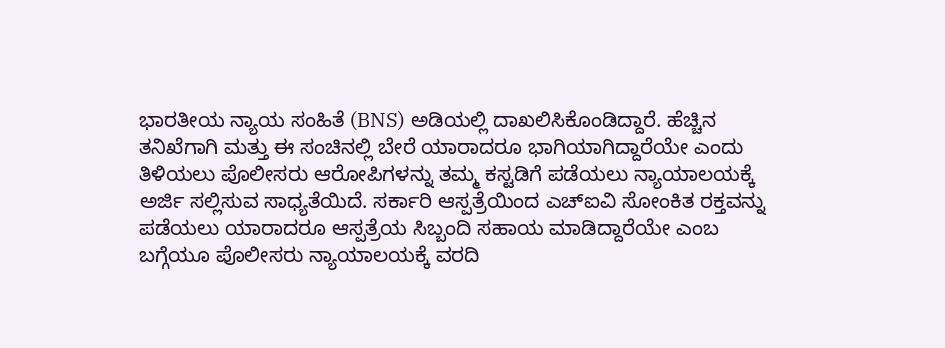ಭಾರತೀಯ ನ್ಯಾಯ ಸಂಹಿತೆ (BNS) ಅಡಿಯಲ್ಲಿ ದಾಖಲಿಸಿಕೊಂಡಿದ್ದಾರೆ. ಹೆಚ್ಚಿನ ತನಿಖೆಗಾಗಿ ಮತ್ತು ಈ ಸಂಚಿನಲ್ಲಿ ಬೇರೆ ಯಾರಾದರೂ ಭಾಗಿಯಾಗಿದ್ದಾರೆಯೇ ಎಂದು ತಿಳಿಯಲು ಪೊಲೀಸರು ಆರೋಪಿಗಳನ್ನು ತಮ್ಮ ಕಸ್ಟಡಿಗೆ ಪಡೆಯಲು ನ್ಯಾಯಾಲಯಕ್ಕೆ ಅರ್ಜಿ ಸಲ್ಲಿಸುವ ಸಾಧ್ಯತೆಯಿದೆ. ಸರ್ಕಾರಿ ಆಸ್ಪತ್ರೆಯಿಂದ ಎಚ್‌ಐವಿ ಸೋಂಕಿತ ರಕ್ತವನ್ನು ಪಡೆಯಲು ಯಾರಾದರೂ ಆಸ್ಪತ್ರೆಯ ಸಿಬ್ಬಂದಿ ಸಹಾಯ ಮಾಡಿದ್ದಾರೆಯೇ ಎಂಬ ಬಗ್ಗೆಯೂ ಪೊಲೀಸರು ನ್ಯಾಯಾಲಯಕ್ಕೆ ವರದಿ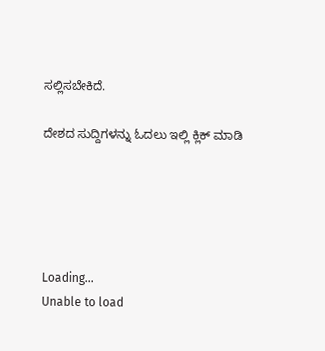ಸಲ್ಲಿಸಬೇಕಿದೆ.

ದೇಶದ ಸುದ್ದಿಗಳನ್ನು ಓದಲು ಇಲ್ಲಿ ಕ್ಲಿಕ್ ಮಾಡಿ





Loading...
Unable to load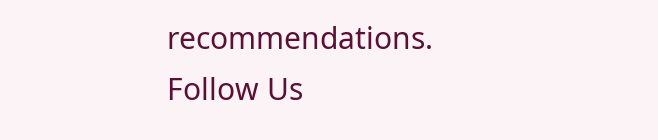recommendations.
Follow Us